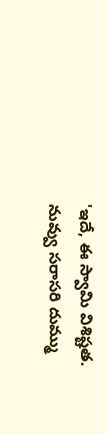'ఇదే, ఈ స్వామి విశిష్టత. నువ్వు సరాసరి దుమ్ము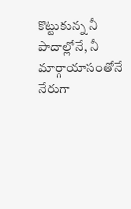కొట్టుకున్న నీ పాదాల్లోనే, నీ మార్గాయాసంతోనే నేరుగా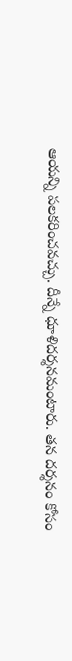ఆయన్ని పలకరించవచ్చు. దీన్నే ధూళిదర్శనమంటారు. తన దర్శనం కోసం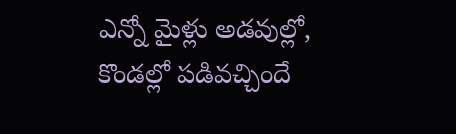ఎన్నో మైళ్లు అడవుల్లో, కొండల్లో పడివచ్చిందే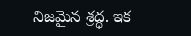నిజమైన శ్రద్ధ. ఇక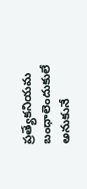ప్రత్యేకనియమ బంధాలెందుకులే అనుకునే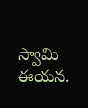స్వామి ఈయన.